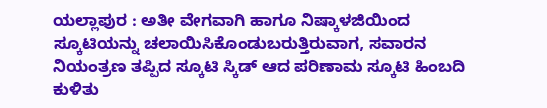ಯಲ್ಲಾಪುರ : ಅತೀ ವೇಗವಾಗಿ ಹಾಗೂ ನಿಷ್ಕಾಳಜಿಯಿಂದ ಸ್ಕೂಟಿಯನ್ನು ಚಲಾಯಿಸಿಕೊಂಡುಬರುತ್ತಿರುವಾಗ, ಸವಾರನ ನಿಯಂತ್ರಣ ತಪ್ಪಿದ ಸ್ಕೂಟಿ ಸ್ಕಿಡ್ ಆದ ಪರಿಣಾಮ ಸ್ಕೂಟಿ ಹಿಂಬದಿ ಕುಳಿತು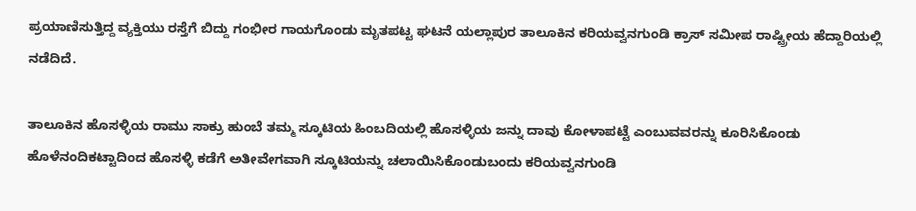ಪ್ರಯಾಣಿಸುತ್ತಿದ್ದ ವ್ಯಕ್ತಿಯು ರಸ್ತೆಗೆ ಬಿದ್ದು ಗಂಭೀರ ಗಾಯಗೊಂಡು ಮೃತಪಟ್ಟ ಘಟನೆ ಯಲ್ಲಾಪುರ ತಾಲೂಕಿನ ಕರಿಯವ್ವನಗುಂಡಿ ಕ್ರಾಸ್ ಸಮೀಪ ರಾಷ್ಟ್ರೀಯ ಹೆದ್ದಾರಿಯಲ್ಲಿ ನಡೆದಿದೆ.

ತಾಲೂಕಿನ ಹೊಸಳ್ಳಿಯ ರಾಮು ಸಾಕ್ರು ಹುಂಬೆ ತಮ್ಮ ಸ್ಕೂಟಿಯ ಹಿಂಬದಿಯಲ್ಲಿ ಹೊಸಳ್ಳಿಯ ಜನ್ನು ದಾವು ಕೋಳಾಪಟ್ಟೆ ಎಂಬುವವರನ್ನು ಕೂರಿಸಿಕೊಂಡು ಹೊಳೆನಂದಿಕಟ್ಟಾದಿಂದ ಹೊಸಳ್ಳಿ ಕಡೆಗೆ ಅತೀವೇಗವಾಗಿ ಸ್ಕೂಟಿಯನ್ನು ಚಲಾಯಿಸಿಕೊಂಡುಬಂದು ಕರಿಯವ್ವನಗುಂಡಿ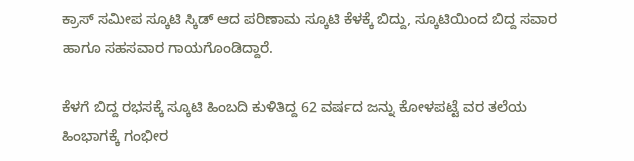ಕ್ರಾಸ್ ಸಮೀಪ ಸ್ಕೂಟಿ ಸ್ಕಿಡ್ ಆದ ಪರಿಣಾಮ ಸ್ಕೂಟಿ ಕೆಳಕ್ಕೆ ಬಿದ್ದು, ಸ್ಕೂಟಿಯಿಂದ ಬಿದ್ದ ಸವಾರ ಹಾಗೂ ಸಹಸವಾರ ಗಾಯಗೊಂಡಿದ್ದಾರೆ.

ಕೆಳಗೆ ಬಿದ್ದ ರಭಸಕ್ಕೆ ಸ್ಕೂಟಿ ಹಿಂಬದಿ ಕುಳಿತಿದ್ದ 62 ವರ್ಷದ ಜನ್ನು ಕೋಳಪಟ್ಟೆ ವರ ತಲೆಯ ಹಿಂಭಾಗಕ್ಕೆ ಗಂಭೀರ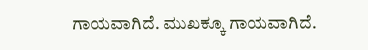ಗಾಯವಾಗಿದೆ. ಮುಖಕ್ಕೂ ಗಾಯವಾಗಿದೆ.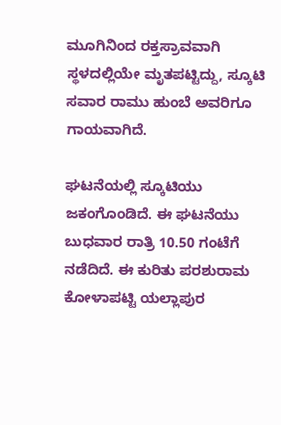ಮೂಗಿನಿಂದ ರಕ್ತಸ್ರಾವವಾಗಿ ಸ್ಥಳದಲ್ಲಿಯೇ ಮೃತಪಟ್ಟಿದ್ದು, ಸ್ಕೂಟಿ ಸವಾರ ರಾಮು ಹುಂಬೆ ಅವರಿಗೂ ಗಾಯವಾಗಿದೆ.

ಘಟನೆಯಲ್ಲಿ ಸ್ಕೂಟಿಯು ಜಕಂಗೊಂಡಿದೆ. ಈ ಘಟನೆಯು ಬುಧವಾರ ರಾತ್ರಿ 10.50 ಗಂಟೆಗೆ ನಡೆದಿದೆ. ಈ ಕುರಿತು ಪರಶುರಾಮ ಕೋಳಾಪಟ್ಟಿ ಯಲ್ಲಾಪುರ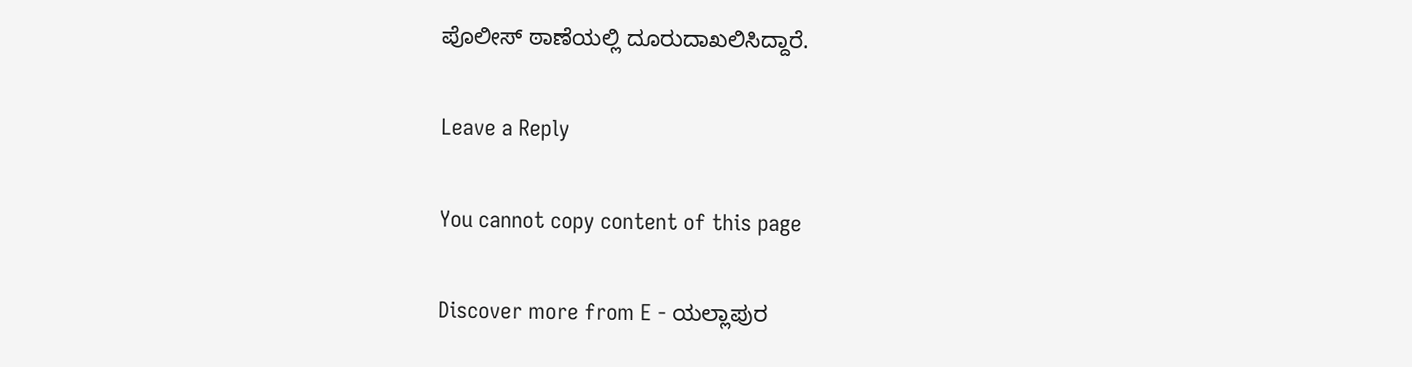ಪೊಲೀಸ್ ಠಾಣೆಯಲ್ಲಿ ದೂರುದಾಖಲಿಸಿದ್ದಾರೆ.

Leave a Reply

You cannot copy content of this page

Discover more from E - ಯಲ್ಲಾಪುರ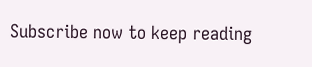Subscribe now to keep reading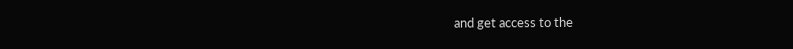and get access to the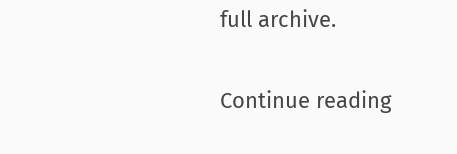full archive.

Continue reading